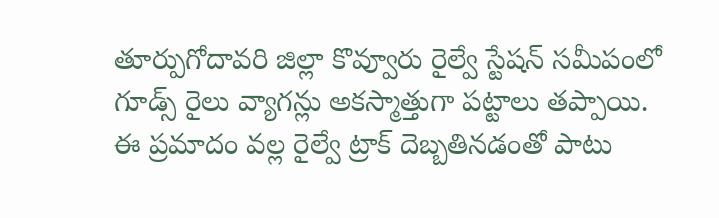తూర్పుగోదావరి జిల్లా కొవ్వూరు రైల్వే స్టేషన్ సమీపంలో గూడ్స్ రైలు వ్యాగన్లు అకస్మాత్తుగా పట్టాలు తప్పాయి.
ఈ ప్రమాదం వల్ల రైల్వే ట్రాక్ దెబ్బతినడంతో పాటు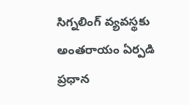సిగ్నలింగ్ వ్యవస్థకు అంతరాయం ఏర్పడి ప్రధాన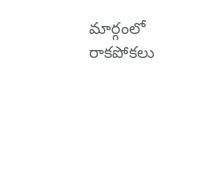మార్గంలో రాకపోకలు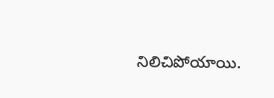నిలిచిపోయాయి.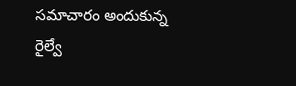సమాచారం అందుకున్న రైల్వే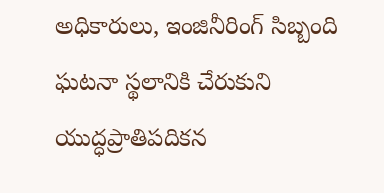అధికారులు, ఇంజినీరింగ్ సిబ్బంది ఘటనా స్థలానికి చేరుకుని యుద్ధప్రాతిపదికన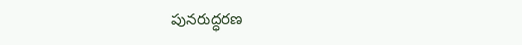పునరుద్ధరణ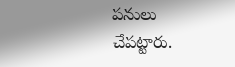పనులు చేపట్టారు.